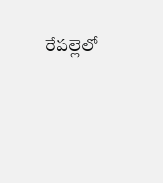రేపల్లెలో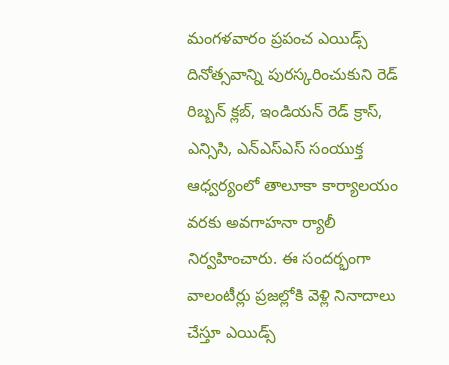మంగళవారం ప్రపంచ ఎయిడ్స్ దినోత్సవాన్ని పురస్కరించుకుని రెడ్ రిబ్బన్ క్లబ్, ఇండియన్ రెడ్ క్రాస్, ఎన్సిసి, ఎన్ఎస్ఎస్ సంయుక్త ఆధ్వర్యంలో తాలూకా కార్యాలయం వరకు అవగాహనా ర్యాలీ నిర్వహించారు. ఈ సందర్భంగా వాలంటీర్లు ప్రజల్లోకి వెళ్లి నినాదాలు చేస్తూ ఎయిడ్స్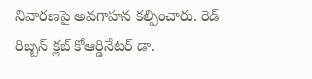నివారణపై అవగాహన కల్పించారు. రెడ్ రిబ్బన్ క్లబ్ కోఆర్డినేటర్ డా.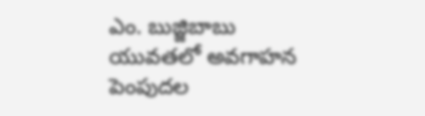ఎం. బుజ్జిబాబు యువతలో అవగాహన పెంపుదల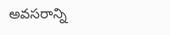అవసరాన్ని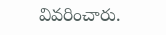వివరించారు.